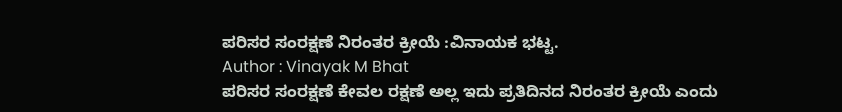ಪರಿಸರ ಸಂರಕ್ಷಣೆ ನಿರಂತರ ಕ್ರೀಯೆ :ವಿನಾಯಕ ಭಟ್ಟ.
Author : Vinayak M Bhat
ಪರಿಸರ ಸಂರಕ್ಷಣೆ ಕೇವಲ ರಕ್ಷಣೆ ಅಲ್ಲ ಇದು ಪ್ರತಿದಿನದ ನಿರಂತರ ಕ್ರೀಯೆ ಎಂದು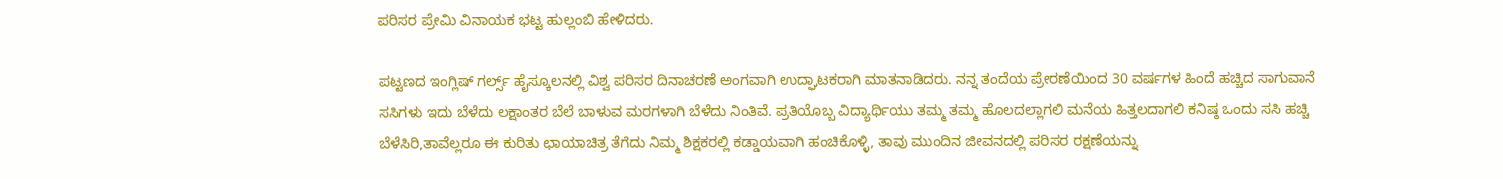ಪರಿಸರ ಪ್ರೇಮಿ ವಿನಾಯಕ ಭಟ್ಟ ಹುಲ್ಲಂಬಿ ಹೇಳಿದರು.

ಪಟ್ಟಣದ ಇಂಗ್ಲಿಷ್ ಗರ್ಲ್ಸ್ ಹೈಸ್ಕೂಲನಲ್ಲಿ ವಿಶ್ವ ಪರಿಸರ ದಿನಾಚರಣೆ ಅಂಗವಾಗಿ ಉದ್ಘಾಟಕರಾಗಿ ಮಾತನಾಡಿದರು. ನನ್ನ ತಂದೆಯ ಪ್ರೇರಣೆಯಿಂದ 30 ವರ್ಷಗಳ ಹಿಂದೆ ಹಚ್ಚಿದ ಸಾಗುವಾನೆ ಸಸಿಗಳು ಇದು ಬೆಳೆದು ಲಕ್ಷಾಂತರ ಬೆಲೆ ಬಾಳುವ ಮರಗಳಾಗಿ ಬೆಳೆದು ನಿಂತಿವೆ. ಪ್ರತಿಯೊಬ್ಬ ವಿದ್ಯಾರ್ಥಿಯು ತಮ್ಮ ತಮ್ಮ ಹೊಲದಲ್ಲಾಗಲಿ ಮನೆಯ ಹಿತ್ತಲದಾಗಲಿ ಕನಿಷ್ಠ ಒಂದು ಸಸಿ ಹಚ್ಚಿ ಬೆಳೆಸಿರಿ,ತಾವೆಲ್ಲರೂ ಈ ಕುರಿತು ಛಾಯಾಚಿತ್ರ ತೆಗೆದು ನಿಮ್ಮ ಶಿಕ್ಷಕರಲ್ಲಿ ಕಡ್ಡಾಯವಾಗಿ ಹಂಚಿಕೊಳ್ಳಿ, ತಾವು ಮುಂದಿನ ಜೀವನದಲ್ಲಿ ಪರಿಸರ ರಕ್ಷಣೆಯನ್ನು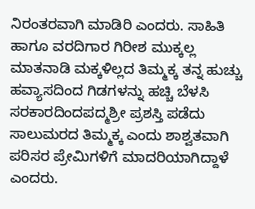ನಿರಂತರವಾಗಿ ಮಾಡಿರಿ ಎಂದರು. ಸಾಹಿತಿ ಹಾಗೂ ವರದಿಗಾರ ಗಿರೀಶ ಮುಕ್ಕಲ್ಲ ಮಾತನಾಡಿ ಮಕ್ಕಳಿಲ್ಲದ ತಿಮ್ಮಕ್ಕ ತನ್ನ ಹುಚ್ಚು ಹವ್ಯಾಸದಿಂದ ಗಿಡಗಳನ್ನು ಹಚ್ಚಿ ಬೆಳಸಿ ಸರಕಾರದಿಂದಪದ್ಮಶ್ರೀ ಪ್ರಶಸ್ತಿ ಪಡೆದು ಸಾಲುಮರದ ತಿಮ್ಮಕ್ಕ ಎಂದು ಶಾಶ್ವತವಾಗಿ ಪರಿಸರ ಪ್ರೇಮಿಗಳಿಗೆ ಮಾದರಿಯಾಗಿದ್ದಾಳೆ ಎಂದರು.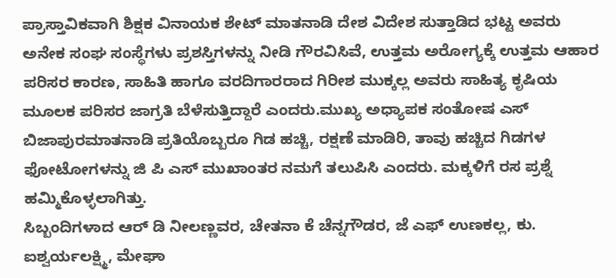ಪ್ರಾಸ್ತಾವಿಕವಾಗಿ ಶಿಕ್ಷಕ ವಿನಾಯಕ ಶೇಟ್ ಮಾತನಾಡಿ ದೇಶ ವಿದೇಶ ಸುತ್ತಾಡಿದ ಭಟ್ಟ ಅವರು ಅನೇಕ ಸಂಘ ಸಂಸ್ಥೆಗಳು ಪ್ರಶಸ್ತಿಗಳನ್ನು ನೀಡಿ ಗೌರವಿಸಿವೆ, ಉತ್ತಮ ಅರೋಗ್ಯಕ್ಕೆ ಉತ್ತಮ ಆಹಾರ ಪರಿಸರ ಕಾರಣ, ಸಾಹಿತಿ ಹಾಗೂ ವರದಿಗಾರರಾದ ಗಿರೀಶ ಮುಕ್ಕಲ್ಲ ಅವರು ಸಾಹಿತ್ಯ ಕೃಷಿಯ ಮೂಲಕ ಪರಿಸರ ಜಾಗ್ರತಿ ಬೆಳೆಸುತ್ತಿದ್ದಾರೆ ಎಂದರು.ಮುಖ್ಯ ಅಧ್ಯಾಪಕ ಸಂತೋಷ ಎಸ್ ಬಿಜಾಪುರಮಾತನಾಡಿ ಪ್ರತಿಯೊಬ್ಬರೂ ಗಿಡ ಹಚ್ಚಿ, ರಕ್ಷಣೆ ಮಾಡಿರಿ, ತಾವು ಹಚ್ಚಿದ ಗಿಡಗಳ ಫೋಟೋಗಳನ್ನು ಜಿ ಪಿ ಎಸ್ ಮುಖಾಂತರ ನಮಗೆ ತಲುಪಿಸಿ ಎಂದರು. ಮಕ್ಕಳಿಗೆ ರಸ ಪ್ರಶ್ನೆ ಹಮ್ಮಿಕೊಳ್ಳಲಾಗಿತ್ತು.
ಸಿಬ್ಬಂದಿಗಳಾದ ಆರ್ ಡಿ ನೀಲಣ್ಣವರ, ಚೇತನಾ ಕೆ ಚೆನ್ನಗೌಡರ, ಜೆ ಎಫ್ ಉಣಕಲ್ಲ, ಕು. ಐಶ್ವರ್ಯಲಕ್ಷ್ಮಿ, ಮೇಘಾ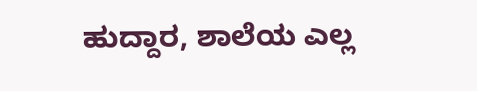ಹುದ್ದಾರ, ಶಾಲೆಯ ಎಲ್ಲ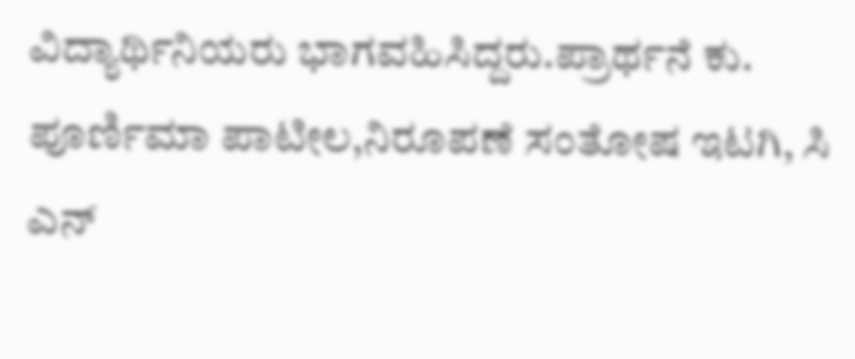ವಿದ್ಯಾರ್ಥಿನಿಯರು ಭಾಗವಹಿಸಿದ್ದರು.ಪ್ರಾರ್ಥನೆ ಕು. ಪೂರ್ಣಿಮಾ ಪಾಟೀಲ,ನಿರೂಪಣೆ ಸಂತೋಷ ಇಟಗಿ, ಸಿ ಎನ್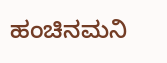ಹಂಚಿನಮನಿ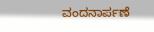ವಂದನಾರ್ಪಣೆ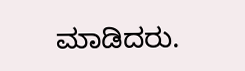ಮಾಡಿದರು.